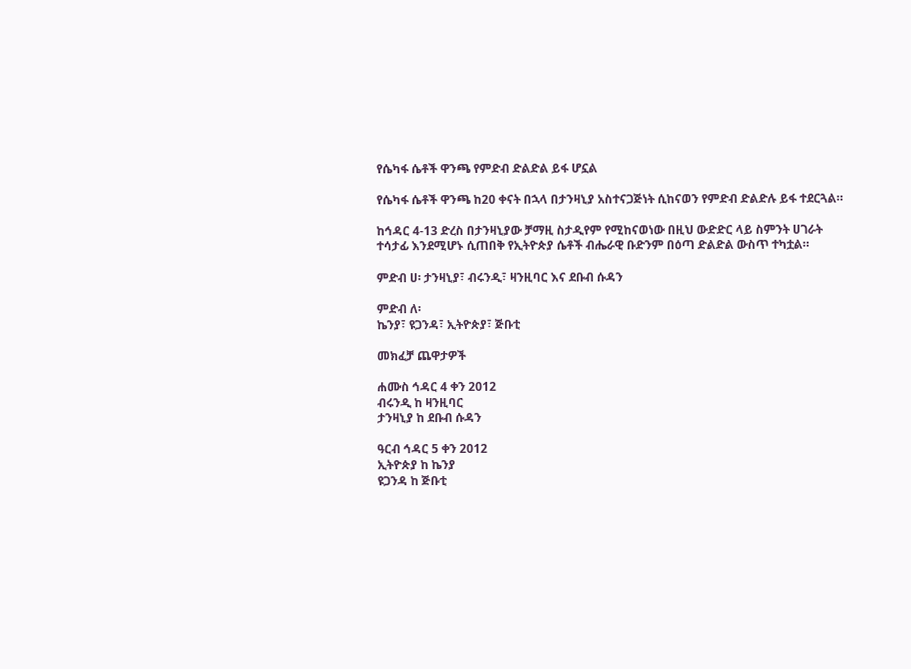የሴካፋ ሴቶች ዋንጫ የምድብ ድልድል ይፋ ሆኗል

የሴካፋ ሴቶች ዋንጫ ከ20 ቀናት በኋላ በታንዛኒያ አስተናጋጅነት ሲከናወን የምድብ ድልድሉ ይፋ ተደርጓል።

ከኅዳር 4-13 ድረስ በታንዛኒያው ቻማዚ ስታዲየም የሚከናወነው በዚህ ውድድር ላይ ስምንት ሀገራት ተሳታፊ እንደሚሆኑ ሲጠበቅ የኢትዮጵያ ሴቶች ብሔራዊ ቡድንም በዕጣ ድልድል ውስጥ ተካቷል።

ምድብ ሀ፡ ታንዛኒያ፣ ብሩንዲ፣ ዛንዚባር እና ደቡብ ሱዳን

ምድብ ለ፡
ኬንያ፣ ዩጋንዳ፣ ኢትዮጵያ፣ ጅቡቲ

መክፈቻ ጨዋታዎች

ሐሙስ ኅዳር 4 ቀን 2012
ብሩንዲ ከ ዛንዚባር
ታንዛኒያ ከ ደቡብ ሱዳን

ዓርብ ኅዳር 5 ቀን 2012
ኢትዮጵያ ከ ኬንያ
ዩጋንዳ ከ ጅቡቲ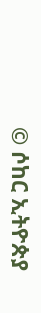© ሶከር ኢትዮጵያ